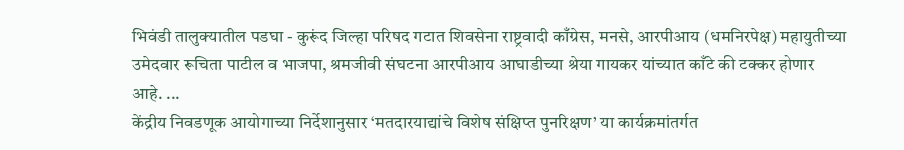भिवंडी तालुक्यातील पडघा - कुरूंद जिल्हा परिषद गटात शिवसेना राष्ट्रवादी काँग्रेस, मनसे, आरपीआय (धमनिरपेक्ष) महायुतीच्या उमेदवार रूचिता पाटील व भाजपा, श्रमजीवी संघटना आरपीआय आघाडीच्या श्रेया गायकर यांच्यात काँटे की टक्कर होणार आहे. ...
केंद्रीय निवडणूक आयोगाच्या निर्देशानुसार ‘मतदारयाद्यांचे विशेष संक्षिप्त पुनरिक्षण’ या कार्यक्रमांतर्गत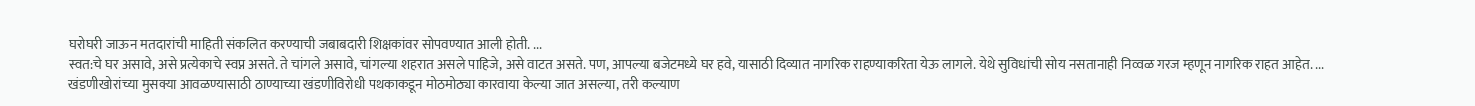घरोघरी जाऊन मतदारांची माहिती संकलित करण्याची जबाबदारी शिक्षकांवर सोपवण्यात आली होती. ...
स्वत:चे घर असावे, असे प्रत्येकाचे स्वप्न असते. ते चांगले असावे, चांगल्या शहरात असले पाहिजे, असे वाटत असते. पण, आपल्या बजेटमध्ये घर हवे, यासाठी दिव्यात नागरिक राहण्याकरिता येऊ लागले. येथे सुविधांची सोय नसतानाही निव्वळ गरज म्हणून नागरिक राहत आहेत. ...
खंडणीखोरांच्या मुसक्या आवळण्यासाठी ठाण्याच्या खंडणीविरोधी पथकाकडून मोठमोठ्या कारवाया केल्या जात असल्या, तरी कल्याण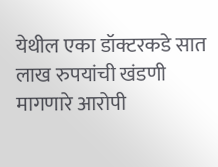येथील एका डॉक्टरकडे सात लाख रुपयांची खंडणी मागणारे आरोपी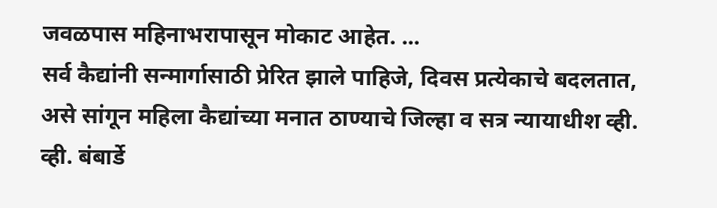जवळपास महिनाभरापासून मोकाट आहेत. ...
सर्व कैद्यांनी सन्मार्गासाठी प्रेरित झाले पाहिजे, दिवस प्रत्येकाचे बदलतात, असे सांगून महिला कैद्यांच्या मनात ठाण्याचे जिल्हा व सत्र न्यायाधीश व्ही. व्ही. बंबार्डे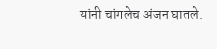यांनी चांगलेच अंजन घातले.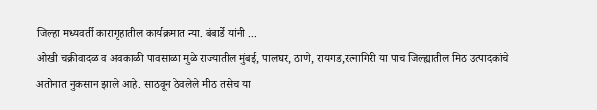जिल्हा मध्यवर्ती कारागृहातील कार्यक्रमात न्या. बंबार्डे यांनी ...
ओखी चक्रीवादळ व अवकाळी पावसाळा मुळे राज्यातील मुंबई, पालघर, ठाणे, रायगड,रत्नागिरी या पाच जिल्ह्यातील मिठ उत्पादकांचे अतोनात नुकसान झाले आहे. साठवून ठेवलेले मीठ तसेच या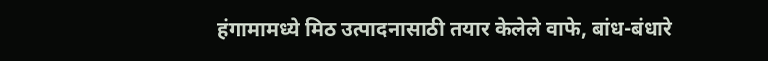हंगामामध्ये मिठ उत्पादनासाठी तयार केलेले वाफे, बांध-बंधारे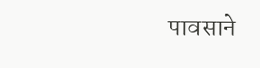पावसाने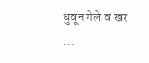धुवून गेले व खर ...